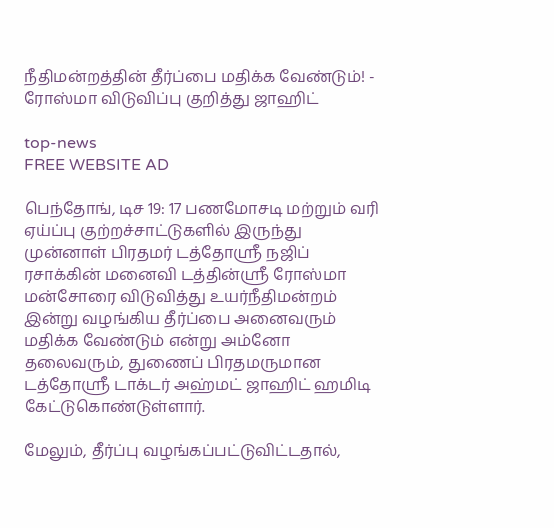நீதிமன்றத்தின் தீர்ப்பை மதிக்க வேண்டும்! - ரோஸ்மா விடுவிப்பு குறித்து ஜாஹிட்

top-news
FREE WEBSITE AD

பெந்தோங், டிச 19: 17 பணமோசடி மற்றும் வரி ஏய்ப்பு குற்றச்சாட்டுகளில் இருந்து முன்னாள் பிரதமர் டத்தோஸ்ரீ நஜிப் ரசாக்கின் மனைவி டத்தின்ஸ்ரீ ரோஸ்மா மன்சோரை விடுவித்து உயர்நீதிமன்றம் இன்று வழங்கிய தீர்ப்பை அனைவரும் மதிக்க வேண்டும் என்று அம்னோ தலைவரும், துணைப் பிரதமருமான டத்தோஸ்ரீ டாக்டர் அஹ்மட் ஜாஹிட் ஹமிடி கேட்டுகொண்டுள்ளார்.

மேலும், தீர்ப்பு வழங்கப்பட்டுவிட்டதால்,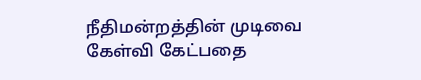நீதிமன்றத்தின் முடிவை கேள்வி கேட்பதை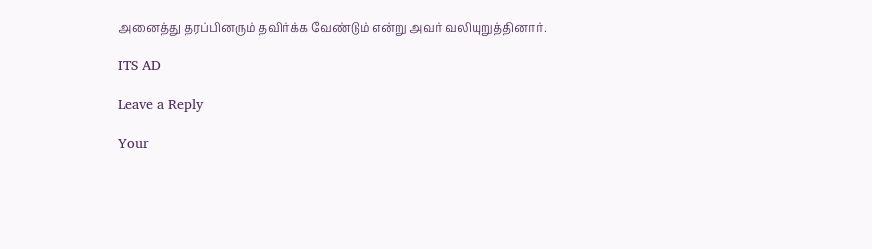அனைத்து தரப்பினரும் தவிர்க்க வேண்டும் என்று அவர் வலியுறுத்தினார்.

ITS AD

Leave a Reply

Your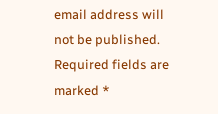email address will not be published. Required fields are marked *